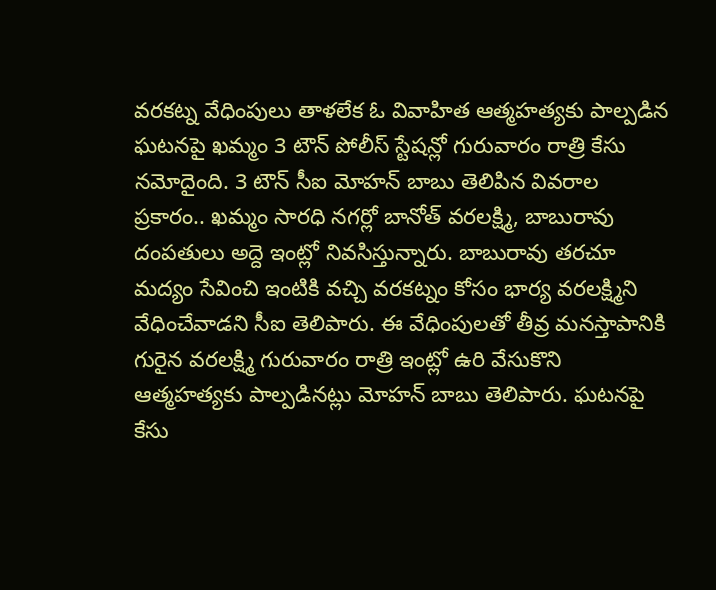వరకట్న వేధింపులు తాళలేక ఓ వివాహిత ఆత్మహత్యకు పాల్పడిన ఘటనపై ఖమ్మం 3 టౌన్ పోలీస్ స్టేషన్లో గురువారం రాత్రి కేసు నమోదైంది. 3 టౌన్ సీఐ మోహన్ బాబు తెలిపిన వివరాల ప్రకారం.. ఖమ్మం సారధి నగర్లో బానోత్ వరలక్ష్మి, బాబురావు దంపతులు అద్దె ఇంట్లో నివసిస్తున్నారు. బాబురావు తరచూ మద్యం సేవించి ఇంటికి వచ్చి వరకట్నం కోసం భార్య వరలక్ష్మిని వేధించేవాడని సీఐ తెలిపారు. ఈ వేధింపులతో తీవ్ర మనస్తాపానికి గురైన వరలక్ష్మి గురువారం రాత్రి ఇంట్లో ఉరి వేసుకొని ఆత్మహత్యకు పాల్పడినట్లు మోహన్ బాబు తెలిపారు. ఘటనపై కేసు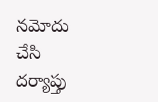నమోదు చేసి దర్యాప్తు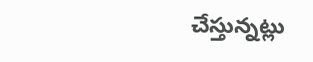చేస్తున్నట్లు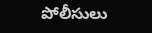పోలీసులు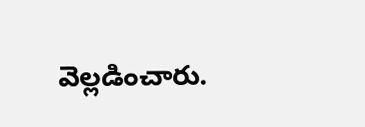వెల్లడించారు.